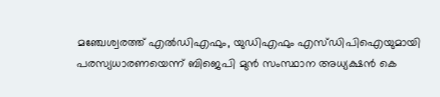മഞ്ചേശ്വരത്ത് എൽഡിഎഫും, യുഡിഎഫും എസ്ഡിപിഐയുമായി പരസ്യധാരണയെന്ന് ബിജെപി മുൻ സംസ്ഥാന അധ്യക്ഷൻ കെ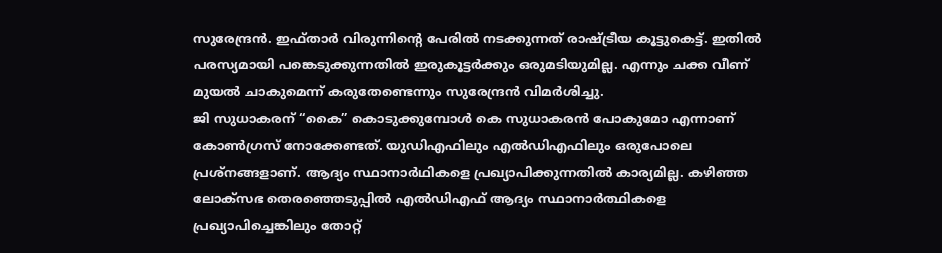സുരേന്ദ്രൻ. ഇഫ്താർ വിരുന്നിന്റെ പേരിൽ നടക്കുന്നത് രാഷ്ട്രീയ കൂട്ടുകെട്ട്. ഇതിൽ പരസ്യമായി പങ്കെടുക്കുന്നതിൽ ഇരുകൂട്ടർക്കും ഒരുമടിയുമില്ല. എന്നും ചക്ക വീണ് മുയൽ ചാകുമെന്ന് കരുതേണ്ടെന്നും സുരേന്ദ്രൻ വിമർശിച്ചു.
ജി സുധാകരന് “കൈ” കൊടുക്കുമ്പോൾ കെ സുധാകരൻ പോകുമോ എന്നാണ് കോൺഗ്രസ് നോക്കേണ്ടത്. യുഡിഎഫിലും എൽഡിഎഫിലും ഒരുപോലെ പ്രശ്നങ്ങളാണ്. ആദ്യം സ്ഥാനാർഥികളെ പ്രഖ്യാപിക്കുന്നതിൽ കാര്യമില്ല. കഴിഞ്ഞ ലോക്സഭ തെരഞ്ഞെടുപ്പിൽ എൽഡിഎഫ് ആദ്യം സ്ഥാനാർത്ഥികളെ പ്രഖ്യാപിച്ചെങ്കിലും തോറ്റ്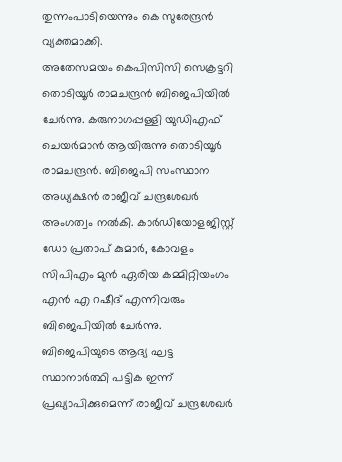തുന്നംപാടിയെന്നും കെ സുരേന്ദ്രൻ വ്യക്തമാക്കി.
അതേസമയം കെപിസിസി സെക്രട്ടറി തൊടിയൂർ രാമചന്ദ്രൻ ബിജെപിയിൽ ചേർന്നു. കരുനാഗപ്പള്ളി യുഡിഎഫ് ചെയർമാൻ ആയിരുന്നു തൊടിയൂർ രാമചന്ദ്രൻ. ബിജെപി സംസ്ഥാന അധ്യക്ഷൻ രാജീവ് ചന്ദ്രശേഖർ അംഗത്വം നൽകി. കാർഡിയോളജിസ്റ്റ് ഡോ പ്രതാപ് കുമാർ, കോവളം സിപിഎം മുൻ ഏരിയ കമ്മിറ്റിയംഗം എൻ എ റഷീദ് എന്നിവരും ബിജെപിയിൽ ചേർന്നു.
ബിജെപിയുടെ ആദ്യ ഘട്ട സ്ഥാനാർത്ഥി പട്ടിക ഇന്ന് പ്രഖ്യാപിക്കുമെന്ന് രാജീവ് ചന്ദ്രശേഖർ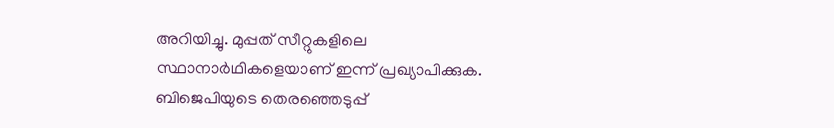അറിയിച്ചു. മുപ്പത് സീറ്റുകളിലെ സ്ഥാനാർഥികളെയാണ് ഇന്ന് പ്രഖ്യാപിക്കുക. ബിജെപിയുടെ തെരഞ്ഞെടുപ്പ്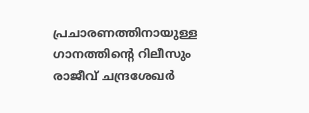പ്രചാരണത്തിനായുള്ള ഗാനത്തിന്റെ റിലീസും രാജീവ് ചന്ദ്രശേഖർ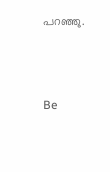പറഞ്ഞു.



Be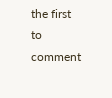the first to comment